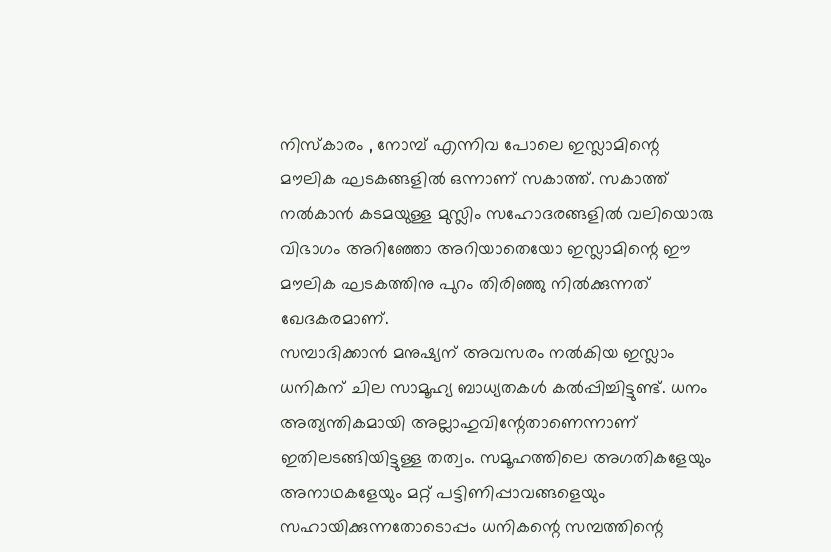നിസ്കാരം , നോമ്പ് എന്നിവ പോലെ ഇസ്ലാമിന്റെ മൗലിക ഘടകങ്ങളിൽ ഒന്നാണ് സകാത്ത്. സകാത്ത് നൽകാൻ കടമയുള്ള മുസ്ലിം സഹോദരങ്ങളിൽ വലിയൊരു വിഭാഗം അറിഞ്ഞോ അറിയാതെയോ ഇസ്ലാമിന്റെ ഈ മൗലിക ഘടകത്തിനു പുറം തിരിഞ്ഞു നിൽക്കുന്നത് ഖേദകരമാണ്.
സമ്പാദിക്കാൻ മനുഷ്യന് അവസരം നൽകിയ ഇസ്ലാം ധനികന് ചില സാമൂഹ്യ ബാധ്യതകൾ കൽപ്പിച്ചിട്ടുണ്ട്. ധനം അത്യന്തികമായി അല്ലാഹുവിന്റേതാണെന്നാണ് ഇതിലടങ്ങിയിട്ടുള്ള തത്വം. സമൂഹത്തിലെ അഗതികളേയും അനാഥകളേയും മറ്റ് പട്ടിണിപ്പാവങ്ങളെയും സഹായിക്കുന്നതോടൊപ്പം ധനികന്റെ സമ്പത്തിന്റെ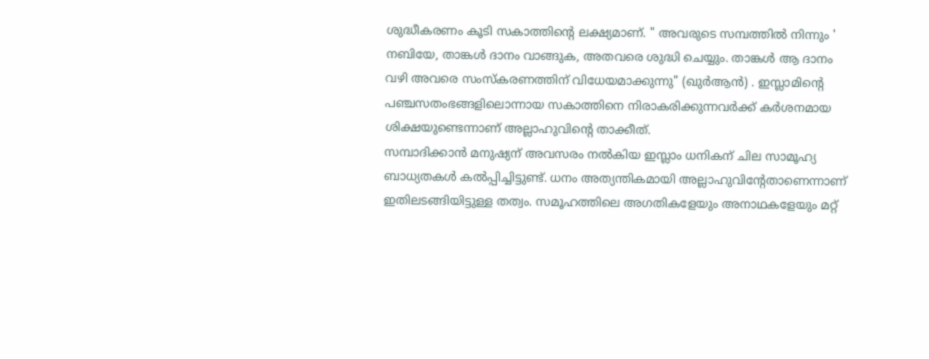ശുദ്ധീകരണം കൂടി സകാത്തിന്റെ ലക്ഷ്യമാണ്. " അവരുടെ സമ്പത്തിൽ നിന്നും ' നബിയേ, താങ്കൾ ദാനം വാങ്ങുക, അതവരെ ശുദ്ധി ചെയ്യും. താങ്കൾ ആ ദാനം വഴി അവരെ സംസ്കരണത്തിന് വിധേയമാക്കുന്നു" (ഖുർആൻ) . ഇസ്ലാമിന്റെ പഞ്ചസതംഭങ്ങളിലൊന്നായ സകാത്തിനെ നിരാകരിക്കുന്നവർക്ക് കർശനമായ ശിക്ഷയുണ്ടെന്നാണ് അല്ലാഹുവിന്റെ താക്കീത്.
സമ്പാദിക്കാൻ മനുഷ്യന് അവസരം നൽകിയ ഇസ്ലാം ധനികന് ചില സാമൂഹ്യ ബാധ്യതകൾ കൽപ്പിച്ചിട്ടുണ്ട്. ധനം അത്യന്തികമായി അല്ലാഹുവിന്റേതാണെന്നാണ് ഇതിലടങ്ങിയിട്ടുള്ള തത്വം. സമൂഹത്തിലെ അഗതികളേയും അനാഥകളേയും മറ്റ്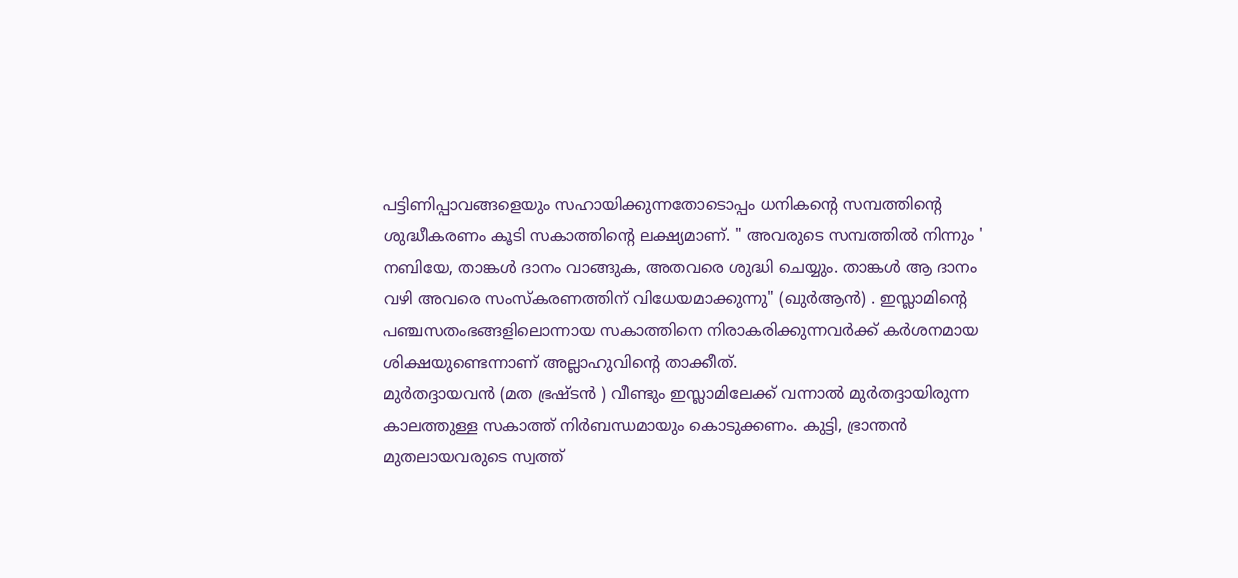പട്ടിണിപ്പാവങ്ങളെയും സഹായിക്കുന്നതോടൊപ്പം ധനികന്റെ സമ്പത്തിന്റെ ശുദ്ധീകരണം കൂടി സകാത്തിന്റെ ലക്ഷ്യമാണ്. " അവരുടെ സമ്പത്തിൽ നിന്നും ' നബിയേ, താങ്കൾ ദാനം വാങ്ങുക, അതവരെ ശുദ്ധി ചെയ്യും. താങ്കൾ ആ ദാനം വഴി അവരെ സംസ്കരണത്തിന് വിധേയമാക്കുന്നു" (ഖുർആൻ) . ഇസ്ലാമിന്റെ പഞ്ചസതംഭങ്ങളിലൊന്നായ സകാത്തിനെ നിരാകരിക്കുന്നവർക്ക് കർശനമായ ശിക്ഷയുണ്ടെന്നാണ് അല്ലാഹുവിന്റെ താക്കീത്.
മുർതദ്ദായവൻ (മത ഭ്രഷ്ടൻ ) വീണ്ടും ഇസ്ലാമിലേക്ക് വന്നാൽ മുർതദ്ദായിരുന്ന കാലത്തുള്ള സകാത്ത് നിർബന്ധമായും കൊടുക്കണം. കുട്ടി, ഭ്രാന്തൻ മുതലായവരുടെ സ്വത്ത്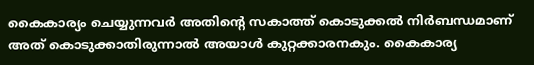കൈകാര്യം ചെയ്യുന്നവർ അതിന്റെ സകാത്ത് കൊടുക്കൽ നിർബന്ധമാണ് അത് കൊടുക്കാതിരുന്നാൽ അയാൾ കുറ്റക്കാരനകും. കൈകാര്യ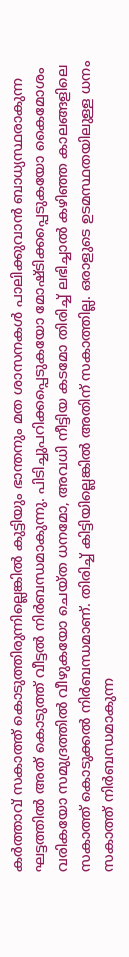കർത്താവ് സകാത്ത് കൊടുത്തിരുന്നില്ലെങ്കിൽ കുട്ടിയും ഭാന്തനും മത ശാസനകൾ പാലിക്കുവാൻ ബാധ്യസ്ഥരാകുന്ന ഘട്ടത്തിൽ അത് കൊടുത്ത് വീട്ടൽ നിർബന്ധമാകുന്നു. പിടിച്ചുപറിക്കപ്പെടുകയോ മോഷ്ടിക്കപ്പെടുകയോ കൈമോശം വരികയോ സമുദ്രത്തിൽ വീഴുകയോ ചെയ്ത ധനമോ, അവധി നീട്ടിയ കടമോ തിരിച്ച് ലഭിച്ചാൽ കഴിഞ്ഞ കാലങ്ങളിലെ സകാത്ത് കൊടുക്കൽ നിർബന്ധമാണ്. തിരിച്ച് കിട്ടിയില്ലെങ്കിൽ അതിന് സകാത്തില്ല. ഒരാളുടെ ഉടമസ്ഥതയിലുള്ള ധനം സകാത്ത് നിർബന്ധമാകുന്ന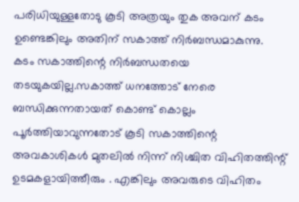പരിധിയുള്ളതോടു കൂടി അത്രയും തുക അവന് കടം ഉണ്ടെങ്കിലും അതിന് സകാത്ത് നിർബന്ധമാകുന്നു.
കടം സകാത്തിന്റെ നിർബന്ധതയെ തടയുകയില്ല.സകാത്ത് ധനത്തോട് നേരെ ബന്ധിക്കുന്നതായത് കൊണ്ട് കൊല്ലം പൂർത്തിയാവുന്നതോട് കൂടി സകാത്തിന്റെ അവകാശികൾ മുതലിൽ നിന്ന് നിശ്ചിത വിഹിതത്തിന്റ് ഉടമകളായിത്തീരും . എങ്കിലും അവരുടെ വിഹിതം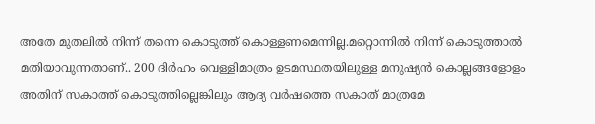അതേ മുതലിൽ നിന്ന് തന്നെ കൊടുത്ത് കൊള്ളണമെന്നില്ല.മറ്റൊന്നിൽ നിന്ന് കൊടുത്താൽ മതിയാവുന്നതാണ്.. 200 ദിർഹം വെള്ളിമാത്രം ഉടമസ്ഥതയിലുള്ള മനുഷ്യൻ കൊല്ലങ്ങളോളം അതിന് സകാത്ത് കൊടുത്തില്ലെങ്കിലും ആദ്യ വർഷത്തെ സകാത് മാത്രമേ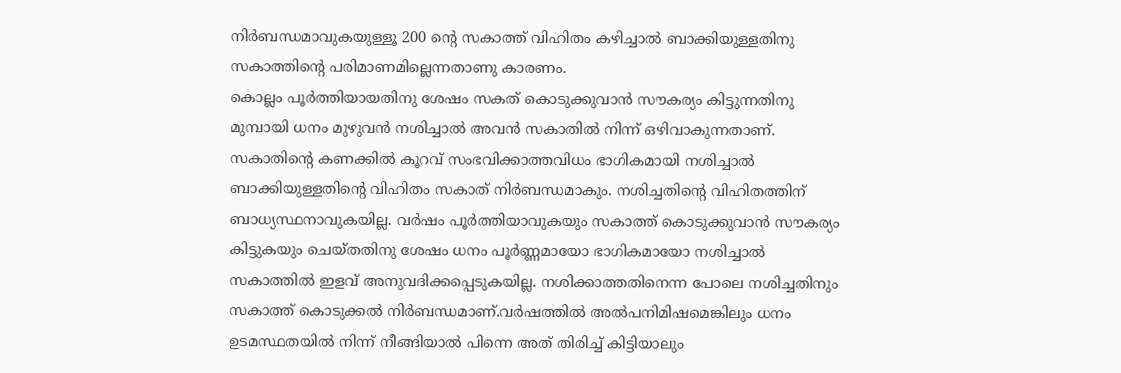നിർബന്ധമാവുകയുള്ളൂ 200 ന്റെ സകാത്ത് വിഹിതം കഴിച്ചാൽ ബാക്കിയുള്ളതിനു സകാത്തിന്റെ പരിമാണമില്ലെന്നതാണു കാരണം.
കൊല്ലം പൂർത്തിയായതിനു ശേഷം സകത് കൊടുക്കുവാൻ സൗകര്യം കിട്ടുന്നതിനു മുമ്പായി ധനം മുഴുവൻ നശിച്ചാൽ അവൻ സകാതിൽ നിന്ന് ഒഴിവാകുന്നതാണ്. സകാതിന്റെ കണക്കിൽ കൂറവ് സംഭവിക്കാത്തവിധം ഭാഗികമായി നശിച്ചാൽ ബാക്കിയുള്ളതിന്റെ വിഹിതം സകാത് നിർബന്ധമാകും. നശിച്ചതിന്റെ വിഹിതത്തിന് ബാധ്യസ്ഥനാവുകയില്ല. വർഷം പൂർത്തിയാവുകയും സകാത്ത് കൊടുക്കുവാൻ സൗകര്യം കിട്ടുകയും ചെയ്തതിനു ശേഷം ധനം പൂർണ്ണമായോ ഭാഗികമായോ നശിച്ചാൽ സകാത്തിൽ ഇളവ് അനുവദിക്കപ്പെടുകയില്ല. നശിക്കാത്തതിനെന്ന പോലെ നശിച്ചതിനും സകാത്ത് കൊടുക്കൽ നിർബന്ധമാണ്.വർഷത്തിൽ അൽപനിമിഷമെങ്കിലും ധനം ഉടമസ്ഥതയിൽ നിന്ന് നീങ്ങിയാൽ പിന്നെ അത് തിരിച്ച് കിട്ടിയാലും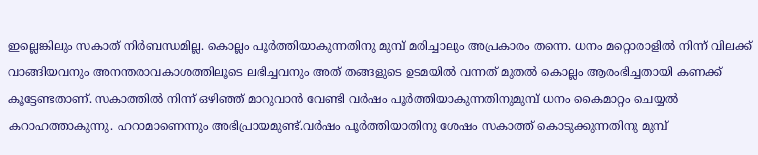ഇല്ലെങ്കിലും സകാത് നിർബന്ധമില്ല. കൊല്ലം പൂർത്തിയാകുന്നതിനു മുമ്പ് മരിച്ചാലും അപ്രകാരം തന്നെ. ധനം മറ്റൊരാളിൽ നിന്ന് വിലക്ക് വാങ്ങിയവനും അനന്തരാവകാശത്തിലൂടെ ലഭിച്ചവനും അത് തങ്ങളുടെ ഉടമയിൽ വന്നത് മുതൽ കൊല്ലം ആരംഭിച്ചതായി കണക്ക് കൂട്ടേണ്ടതാണ്. സകാത്തിൽ നിന്ന് ഒഴിഞ്ഞ് മാറുവാൻ വേണ്ടി വർഷം പൂർത്തിയാകുന്നതിനുമുമ്പ് ധനം കൈമാറ്റം ചെയ്യൽ കറാഹത്താകുന്നു. ഹറാമാണെന്നും അഭിപ്രായമുണ്ട്.വർഷം പൂർത്തിയാതിനു ശേഷം സകാത്ത് കൊടുക്കുന്നതിനു മുമ്പ്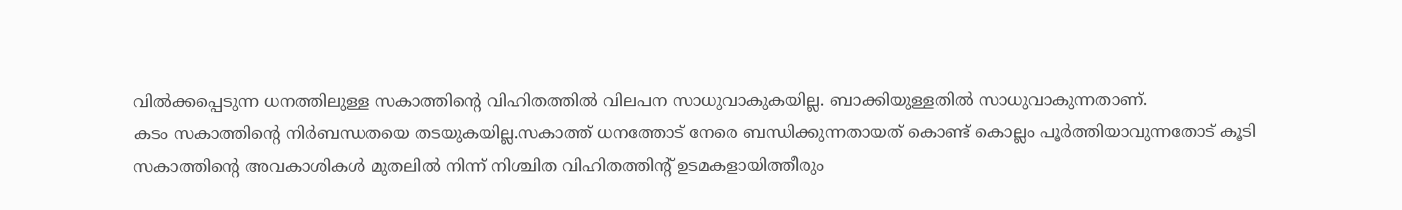വിൽക്കപ്പെടുന്ന ധനത്തിലുള്ള സകാത്തിന്റെ വിഹിതത്തിൽ വിലപന സാധുവാകുകയില്ല. ബാക്കിയുള്ളതിൽ സാധുവാകുന്നതാണ്.
കടം സകാത്തിന്റെ നിർബന്ധതയെ തടയുകയില്ല.സകാത്ത് ധനത്തോട് നേരെ ബന്ധിക്കുന്നതായത് കൊണ്ട് കൊല്ലം പൂർത്തിയാവുന്നതോട് കൂടി സകാത്തിന്റെ അവകാശികൾ മുതലിൽ നിന്ന് നിശ്ചിത വിഹിതത്തിന്റ് ഉടമകളായിത്തീരും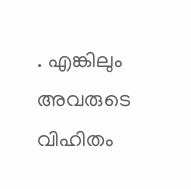. എങ്കിലും അവരുടെ വിഹിതം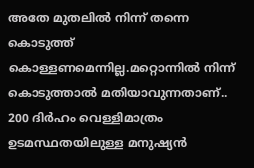അതേ മുതലിൽ നിന്ന് തന്നെ കൊടുത്ത് കൊള്ളണമെന്നില്ല.മറ്റൊന്നിൽ നിന്ന് കൊടുത്താൽ മതിയാവുന്നതാണ്.. 200 ദിർഹം വെള്ളിമാത്രം ഉടമസ്ഥതയിലുള്ള മനുഷ്യൻ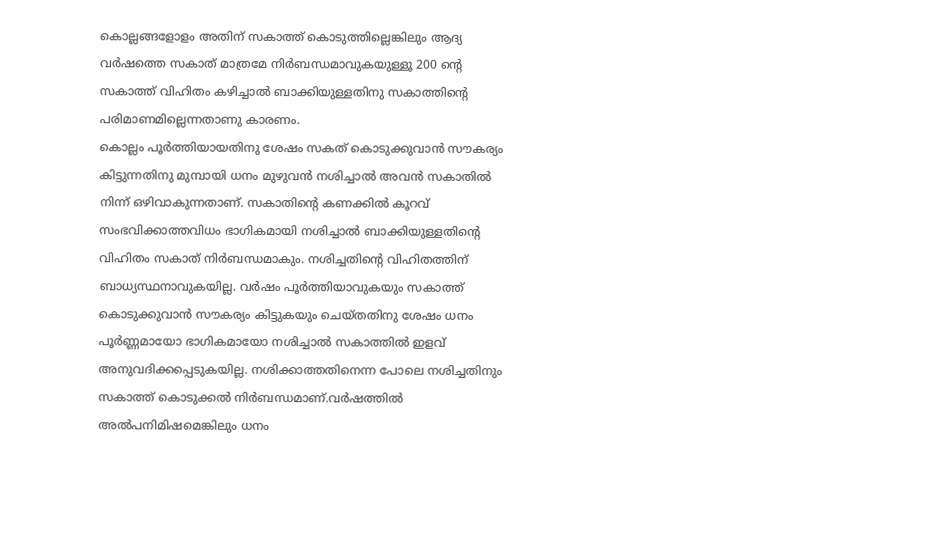കൊല്ലങ്ങളോളം അതിന് സകാത്ത് കൊടുത്തില്ലെങ്കിലും ആദ്യ വർഷത്തെ സകാത് മാത്രമേ നിർബന്ധമാവുകയുള്ളൂ 200 ന്റെ സകാത്ത് വിഹിതം കഴിച്ചാൽ ബാക്കിയുള്ളതിനു സകാത്തിന്റെ പരിമാണമില്ലെന്നതാണു കാരണം.
കൊല്ലം പൂർത്തിയായതിനു ശേഷം സകത് കൊടുക്കുവാൻ സൗകര്യം കിട്ടുന്നതിനു മുമ്പായി ധനം മുഴുവൻ നശിച്ചാൽ അവൻ സകാതിൽ നിന്ന് ഒഴിവാകുന്നതാണ്. സകാതിന്റെ കണക്കിൽ കൂറവ് സംഭവിക്കാത്തവിധം ഭാഗികമായി നശിച്ചാൽ ബാക്കിയുള്ളതിന്റെ വിഹിതം സകാത് നിർബന്ധമാകും. നശിച്ചതിന്റെ വിഹിതത്തിന് ബാധ്യസ്ഥനാവുകയില്ല. വർഷം പൂർത്തിയാവുകയും സകാത്ത് കൊടുക്കുവാൻ സൗകര്യം കിട്ടുകയും ചെയ്തതിനു ശേഷം ധനം പൂർണ്ണമായോ ഭാഗികമായോ നശിച്ചാൽ സകാത്തിൽ ഇളവ് അനുവദിക്കപ്പെടുകയില്ല. നശിക്കാത്തതിനെന്ന പോലെ നശിച്ചതിനും സകാത്ത് കൊടുക്കൽ നിർബന്ധമാണ്.വർഷത്തിൽ അൽപനിമിഷമെങ്കിലും ധനം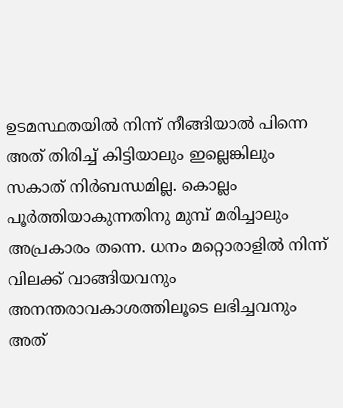ഉടമസ്ഥതയിൽ നിന്ന് നീങ്ങിയാൽ പിന്നെ അത് തിരിച്ച് കിട്ടിയാലും ഇല്ലെങ്കിലും സകാത് നിർബന്ധമില്ല. കൊല്ലം പൂർത്തിയാകുന്നതിനു മുമ്പ് മരിച്ചാലും അപ്രകാരം തന്നെ. ധനം മറ്റൊരാളിൽ നിന്ന് വിലക്ക് വാങ്ങിയവനും അനന്തരാവകാശത്തിലൂടെ ലഭിച്ചവനും അത്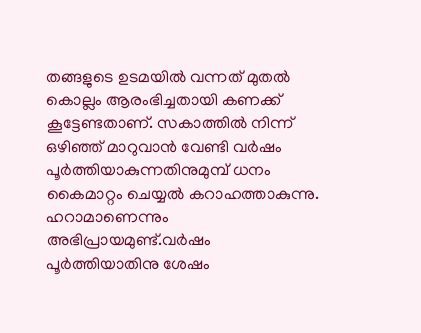തങ്ങളുടെ ഉടമയിൽ വന്നത് മുതൽ കൊല്ലം ആരംഭിച്ചതായി കണക്ക് കൂട്ടേണ്ടതാണ്. സകാത്തിൽ നിന്ന് ഒഴിഞ്ഞ് മാറുവാൻ വേണ്ടി വർഷം പൂർത്തിയാകുന്നതിനുമുമ്പ് ധനം കൈമാറ്റം ചെയ്യൽ കറാഹത്താകുന്നു. ഹറാമാണെന്നും അഭിപ്രായമുണ്ട്.വർഷം പൂർത്തിയാതിനു ശേഷം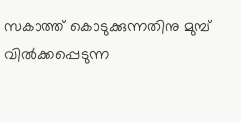സകാത്ത് കൊടുക്കുന്നതിനു മുമ്പ് വിൽക്കപ്പെടുന്ന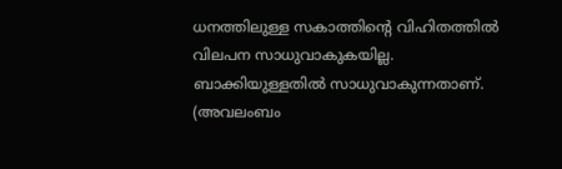ധനത്തിലുള്ള സകാത്തിന്റെ വിഹിതത്തിൽ വിലപന സാധുവാകുകയില്ല. ബാക്കിയുള്ളതിൽ സാധുവാകുന്നതാണ്.
(അവലംബം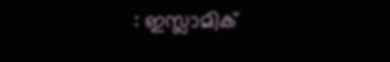: ഇസ്ലാമിക്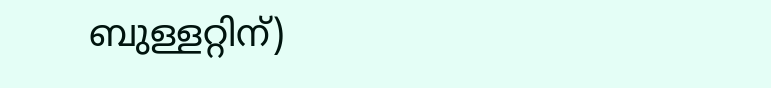ബുള്ളറ്റിന്)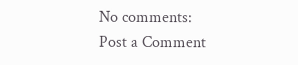No comments:
Post a Comment